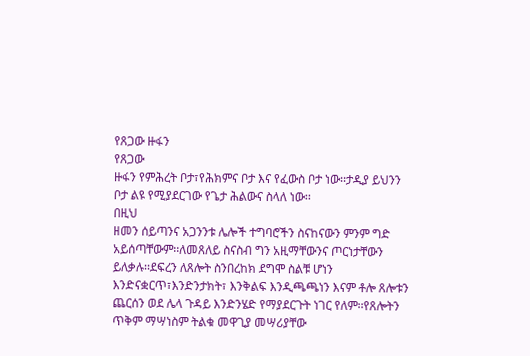የጸጋው ዙፋን
የጸጋው
ዙፋን የምሕረት ቦታ፣የሕክምና ቦታ እና የፈውስ ቦታ ነው፡፡ታዲያ ይህንን ቦታ ልዩ የሚያደርገው የጌታ ሕልውና ስላለ ነው፡፡
በዚህ
ዘመን ሰይጣንና አጋንንቱ ሌሎች ተግባሮችን ስናከናውን ምንም ግድ አይሰጣቸውም፡፡ለመጸለይ ስናስብ ግን አዚማቸውንና ጦርነታቸውን
ይለቃሉ፡፡ደፍረን ለጸሎት ስንበረከክ ደግሞ ስልቹ ሆነን እንድናቋርጥ፣እንድንታክት፣ እንቅልፍ እንዲጫጫነን እናም ቶሎ ጸሎቱን
ጨርሰን ወደ ሌላ ጉዳይ እንድንሄድ የማያደርጉት ነገር የለም፡፡የጸሎትን ጥቅም ማሣነስም ትልቁ መዋጊያ መሣሪያቸው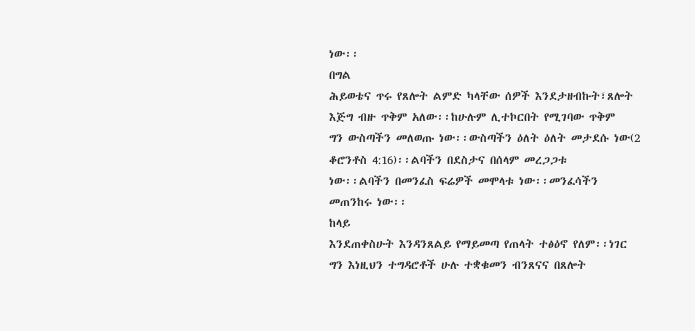ነው፡፡
በግል
ሕይወቴና ጥሩ የጸሎት ልምድ ካላቸው ሰዎች እንደታዘብኩት፣ጸሎት እጅግ ብዙ ጥቅም አለው፡፡ከሁሉም ሊተኮርበት የሚገባው ጥቅም
ግን ውስጣችን መለወጡ ነው፡፡ውስጣችን ዕለት ዕለት መታደሱ ነው(2 ቆሮንቶስ 4:16)፡፡ልባችን በደስታና በሰላም መረጋጋቱ
ነው፡፡ልባችን በመንፈስ ፍሬዎች መሞላቱ ነው፡፡መንፈሳችን መጠንከሩ ነው፡፡
ከላይ
እንደጠቀስሁት እንዳንጸልይ የማይመጣ የጠላት ተፅዕኖ የለም፡፡ነገር ግን እነዚህን ተግዳሮቶች ሁሉ ተቋቁመን ብንጸናና በጸሎት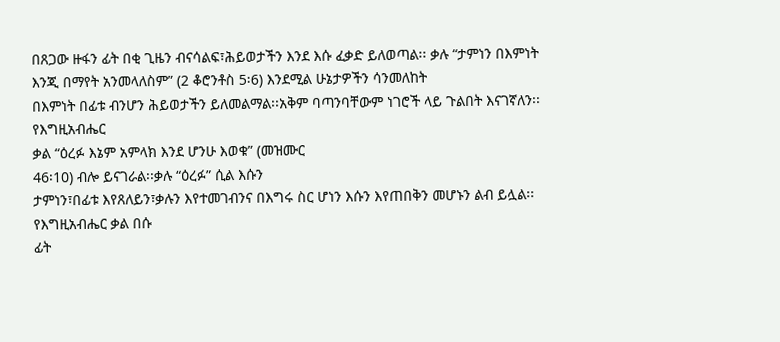በጸጋው ዙፋን ፊት በቂ ጊዜን ብናሳልፍ፣ሕይወታችን እንደ እሱ ፈቃድ ይለወጣል፡፡ ቃሉ “ታምነን በእምነት እንጂ በማየት አንመላለስም” (2 ቆሮንቶስ 5፡6) እንደሚል ሁኔታዎችን ሳንመለከት
በእምነት በፊቱ ብንሆን ሕይወታችን ይለመልማል፡፡አቅም ባጣንባቸውም ነገሮች ላይ ጉልበት እናገኛለን፡፡
የእግዚአብሔር
ቃል “ዕረፉ እኔም አምላክ እንደ ሆንሁ እወቁ” (መዝሙር
46፡10) ብሎ ይናገራል፡፡ቃሉ “ዕረፉ” ሲል እሱን
ታምነን፣በፊቱ እየጸለይን፣ቃሉን እየተመገብንና በእግሩ ስር ሆነን እሱን እየጠበቅን መሆኑን ልብ ይሏል፡፡የእግዚአብሔር ቃል በሱ
ፊት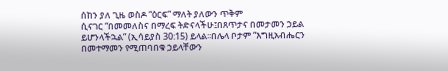ሰከን ያለ ጊዜ ወስዶ “ዕርፍ” ማለት ያለውን ጥቅም
ሲናገር “በመመለስና በማረፍ ትድናላችሁ፤በጸጥታና በመታመን ኃይል
ይሆንላችኋል” (ኢሳይያስ 30:15) ይላል፡፡በሌላ ቦታም “እግዚአብሔርን
በመተማመን የሚጠባበቁ ኃይላቸውን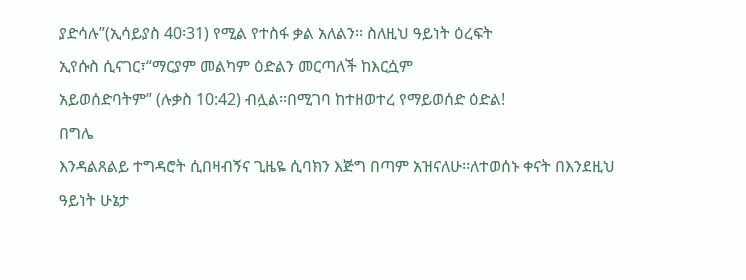ያድሳሉ”(ኢሳይያስ 40፡31) የሚል የተስፋ ቃል አለልን፡፡ ስለዚህ ዓይነት ዕረፍት
ኢየሱስ ሲናገር፣“ማርያም መልካም ዕድልን መርጣለች ከእርሷም
አይወሰድባትም” (ሉቃስ 10:42) ብሏል፡፡በሚገባ ከተዘወተረ የማይወሰድ ዕድል!
በግሌ
እንዳልጸልይ ተግዳሮት ሲበዛብኝና ጊዜዬ ሲባክን እጅግ በጣም አዝናለሁ፡፡ለተወሰኑ ቀናት በእንደዚህ ዓይነት ሁኔታ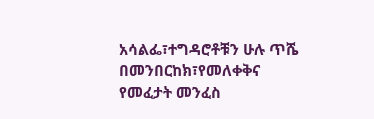አሳልፌ፣ተግዳሮቶቹን ሁሉ ጥሼ በመንበርከክ፣የመለቀቅና የመፈታት መንፈስ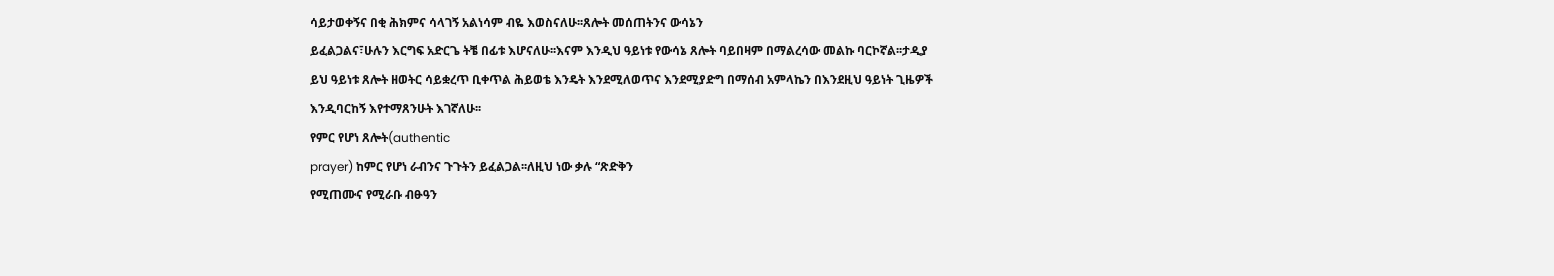ሳይታወቀኝና በቂ ሕክምና ሳላገኝ አልነሳም ብዬ እወስናለሁ፡፡ጸሎት መሰጠትንና ውሳኔን
ይፈልጋልና፣ሁሉን እርግፍ አድርጌ ትቼ በፊቱ እሆናለሁ፡፡እናም እንዲህ ዓይነቱ የውሳኔ ጸሎት ባይበዛም በማልረሳው መልኩ ባርኮኛል፡፡ታዲያ
ይህ ዓይነቱ ጸሎት ዘወትር ሳይቋረጥ ቢቀጥል ሕይወቴ እንዴት እንደሚለወጥና እንደሚያድግ በማሰብ አምላኬን በእንደዚህ ዓይነት ጊዜዎች
እንዲባርከኝ እየተማጸንሁት እገኛለሁ፡፡
የምር የሆነ ጸሎት(authentic
prayer) ከምር የሆነ ራብንና ጉጉትን ይፈልጋል፡፡ለዚህ ነው ቃሉ “ጽድቅን
የሚጠሙና የሚራቡ ብፁዓን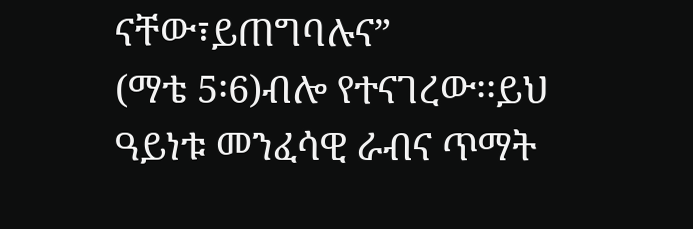ናቸው፣ይጠግባሉና”
(ማቴ 5፡6)ብሎ የተናገረው፡፡ይህ ዓይነቱ መንፈሳዊ ራብና ጥማት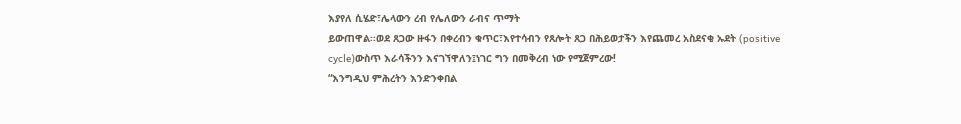እያየለ ሲሄድ፣ሌላውን ረብ የሌለውን ራብና ጥማት
ይውጠዋል፡፡ወደ ጸጋው ዙፋን በቀረብን ቁጥር፣እየተሳብን የጸሎት ጸጋ በሕይወታችን እየጨመረ አስደናቂ ኡደት (positive
cycle)ውስጥ እራሳችንን እናገኘዋለን፤ነገር ግን በመቅረብ ነው የሚጀምረው!
“እንግዲህ ምሕረትን እንድንቀበል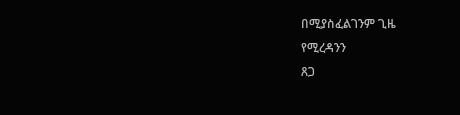በሚያስፈልገንም ጊዜ
የሚረዳንን
ጸጋ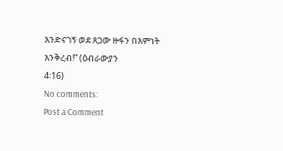እንድናገኝ ወደ ጸጋው ዙፋን በእምነት እንቅረብ!” (ዕብራውያን
4፡16)
No comments:
Post a Comment